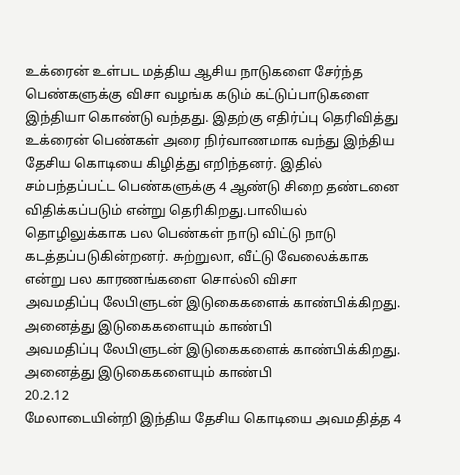உக்ரைன் உள்பட மத்திய ஆசிய நாடுகளை சேர்ந்த பெண்களுக்கு விசா வழங்க கடும் கட்டுப்பாடுகளை இந்தியா கொண்டு வந்தது. இதற்கு எதிர்ப்பு தெரிவித்து உக்ரைன் பெண்கள் அரை நிர்வாணமாக வந்து இந்திய தேசிய கொடியை கிழித்து எறிந்தனர். இதில் சம்பந்தப்பட்ட பெண்களுக்கு 4 ஆண்டு சிறை தண்டனை விதிக்கப்படும் என்று தெரிகிறது.பாலியல் தொழிலுக்காக பல பெண்கள் நாடு விட்டு நாடு கடத்தப்படுகின்றனர். சுற்றுலா, வீட்டு வேலைக்காக என்று பல காரணங்களை சொல்லி விசா
அவமதிப்பு லேபிளுடன் இடுகைகளைக் காண்பிக்கிறது. அனைத்து இடுகைகளையும் காண்பி
அவமதிப்பு லேபிளுடன் இடுகைகளைக் காண்பிக்கிறது. அனைத்து இடுகைகளையும் காண்பி
20.2.12
மேலாடையின்றி இந்திய தேசிய கொடியை அவமதித்த 4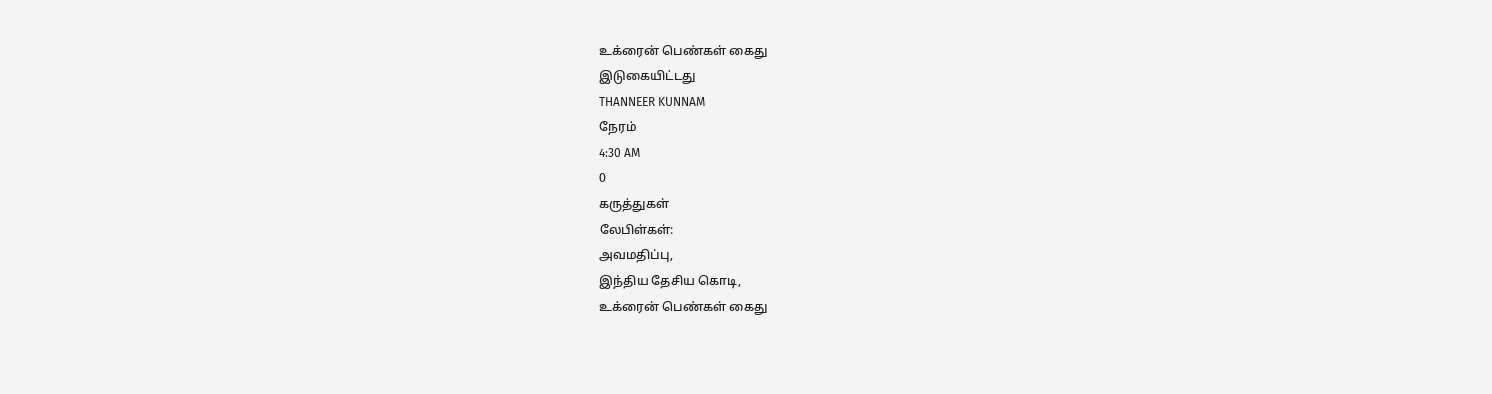உக்ரைன் பெண்கள் கைது
இடுகையிட்டது
THANNEER KUNNAM
நேரம்
4:30 AM
0
கருத்துகள்
லேபிள்கள்:
அவமதிப்பு,
இந்திய தேசிய கொடி,
உக்ரைன் பெண்கள் கைது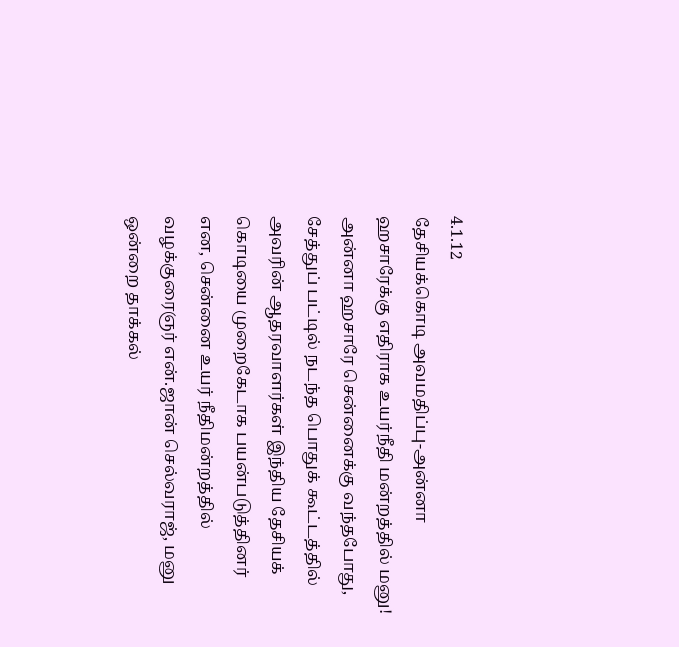4.1.12
தேசியக்கொடி அவமதிப்பு-அன்னா ஹசாரேக்கு எதிராக உயர்நீதி மன்றத்தில் மனு!
அன்னா ஹசாரே சென்னைக்கு வந்தபோது, சேத்துப் பட்டில் நடந்த பொதுக் கூட்டத்தில் அவரின் ஆதரவாளர்கள் இந்திய தேசியக் கொடியை முறைகேடாக பயன்படுத்தினர் என, சென்னை உயர் நீதிமன்றத்தில் வழக்குரைஞர் என்.ஜான் செல்வராஜ், மனு ஒன்றை தாக்கல்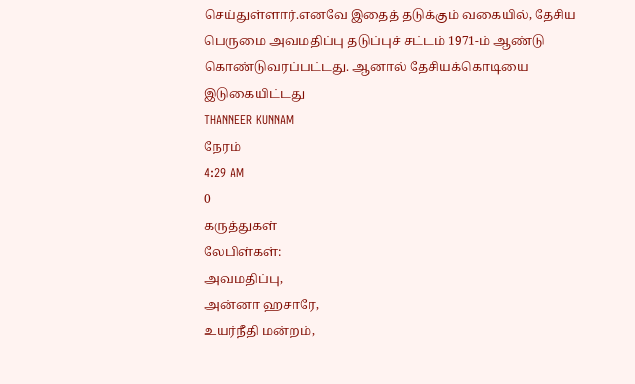செய்துள்ளார்.எனவே இதைத் தடுக்கும் வகையில், தேசிய பெருமை அவமதிப்பு தடுப்புச் சட்டம் 1971-ம் ஆண்டு கொண்டுவரப்பட்டது. ஆனால் தேசியக்கொடியை
இடுகையிட்டது
THANNEER KUNNAM
நேரம்
4:29 AM
0
கருத்துகள்
லேபிள்கள்:
அவமதிப்பு,
அன்னா ஹசாரே,
உயர்நீதி மன்றம்,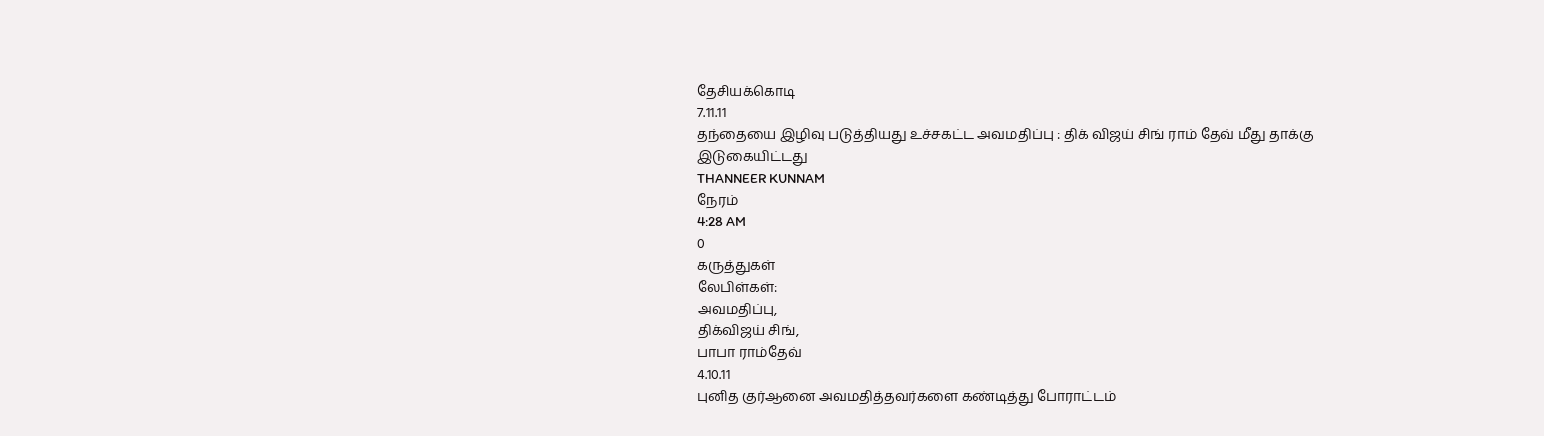தேசியக்கொடி
7.11.11
தந்தையை இழிவு படுத்தியது உச்சகட்ட அவமதிப்பு : திக் விஜய் சிங் ராம் தேவ் மீது தாக்கு
இடுகையிட்டது
THANNEER KUNNAM
நேரம்
4:28 AM
0
கருத்துகள்
லேபிள்கள்:
அவமதிப்பு,
திக்விஜய் சிங்,
பாபா ராம்தேவ்
4.10.11
புனித குர்ஆனை அவமதித்தவர்களை கண்டித்து போராட்டம்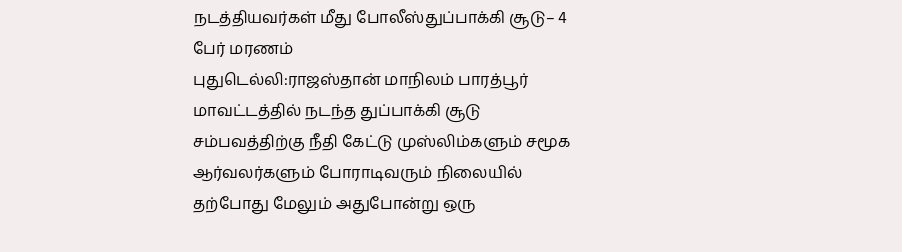நடத்தியவர்கள் மீது போலீஸ்துப்பாக்கி சூடு– 4 பேர் மரணம்
புதுடெல்லி:ராஜஸ்தான் மாநிலம் பாரத்பூர் மாவட்டத்தில் நடந்த துப்பாக்கி சூடு சம்பவத்திற்கு நீதி கேட்டு முஸ்லிம்களும் சமூக ஆர்வலர்களும் போராடிவரும் நிலையில் தற்போது மேலும் அதுபோன்று ஒரு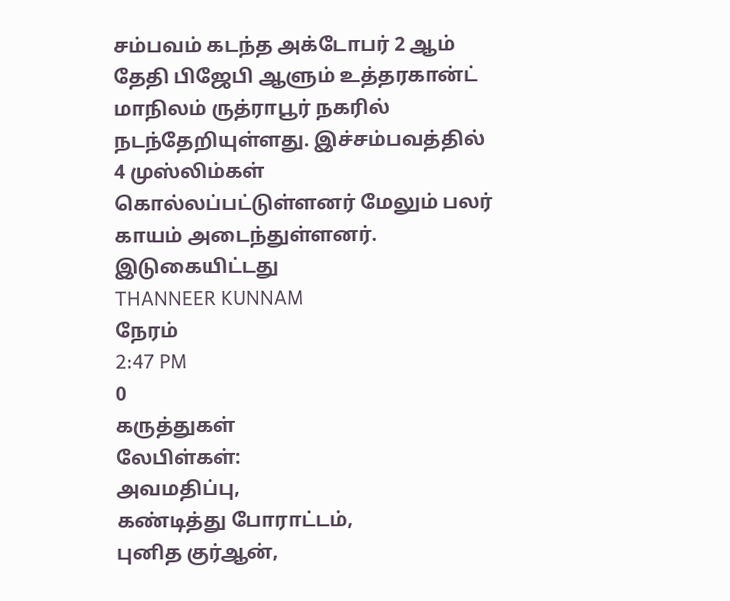சம்பவம் கடந்த அக்டோபர் 2 ஆம் தேதி பிஜேபி ஆளும் உத்தரகான்ட் மாநிலம் ருத்ராபூர் நகரில் நடந்தேறியுள்ளது. இச்சம்பவத்தில் 4 முஸ்லிம்கள் கொல்லப்பட்டுள்ளனர் மேலும் பலர் காயம் அடைந்துள்ளனர்.
இடுகையிட்டது
THANNEER KUNNAM
நேரம்
2:47 PM
0
கருத்துகள்
லேபிள்கள்:
அவமதிப்பு,
கண்டித்து போராட்டம்,
புனித குர்ஆன்,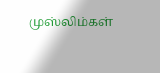முஸ்லிம்கள்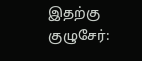இதற்கு குழுசேர்: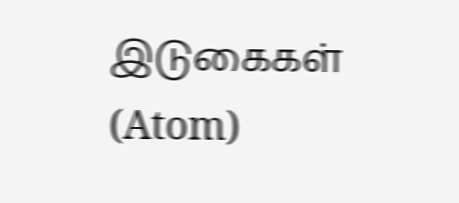இடுகைகள் (Atom)